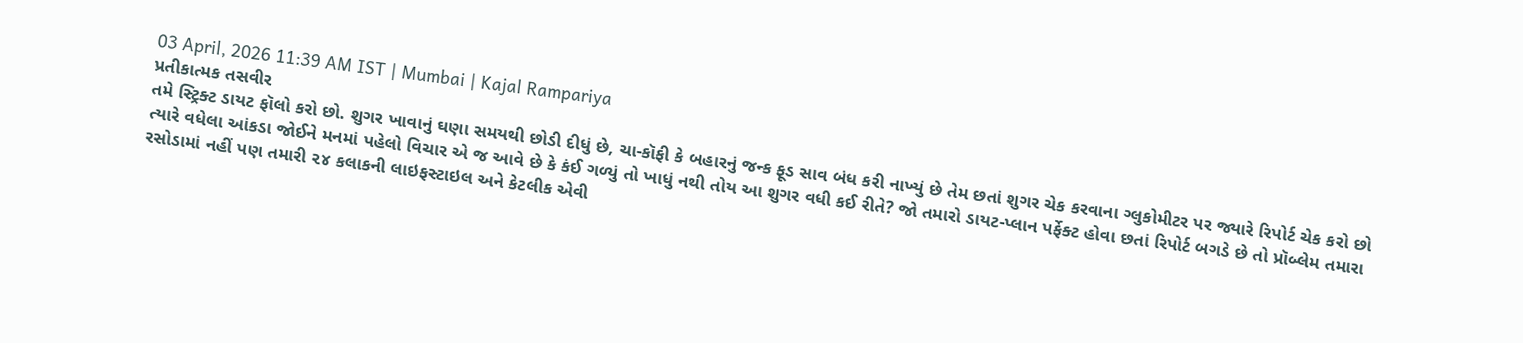03 April, 2026 11:39 AM IST | Mumbai | Kajal Rampariya
પ્રતીકાત્મક તસવીર
તમે સ્ટ્રિક્ટ ડાયટ ફૉલો કરો છો. શુગર ખાવાનું ઘણા સમયથી છોડી દીધું છે, ચા-કૉફી કે બહારનું જન્ક ફૂડ સાવ બંધ કરી નાખ્યું છે તેમ છતાં શુગર ચેક કરવાના ગ્લુકોમીટર પર જ્યારે રિપોર્ટ ચેક કરો છો ત્યારે વધેલા આંકડા જોઈને મનમાં પહેલો વિચાર એ જ આવે છે કે કંઈ ગળ્યું તો ખાધું નથી તોય આ શુગર વધી કઈ રીતે? જો તમારો ડાયટ-પ્લાન પર્ફેક્ટ હોવા છતાં રિપોર્ટ બગડે છે તો પ્રૉબ્લેમ તમારા રસોડામાં નહીં પણ તમારી ૨૪ કલાકની લાઇફસ્ટાઇલ અને કેટલીક એવી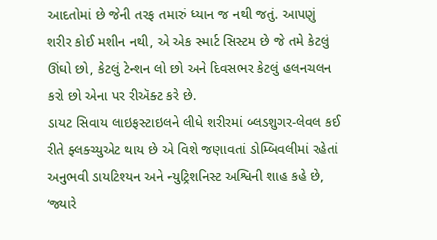આદતોમાં છે જેની તરફ તમારું ધ્યાન જ નથી જતું. આપણું શરીર કોઈ મશીન નથી, એ એક સ્માર્ટ સિસ્ટમ છે જે તમે કેટલું ઊંઘો છો, કેટલું ટેન્શન લો છો અને દિવસભર કેટલું હલનચલન કરો છો એના પર રીઍક્ટ કરે છે.
ડાયટ સિવાય લાઇફસ્ટાઇલને લીધે શરીરમાં બ્લડશુગર-લેવલ કઈ રીતે ફ્લક્ચ્યુએટ થાય છે એ વિશે જણાવતાં ડોમ્બિવલીમાં રહેતાં અનુભવી ડાયટિશ્યન અને ન્યુટ્રિશનિસ્ટ અશ્વિની શાહ કહે છે, ‘જ્યારે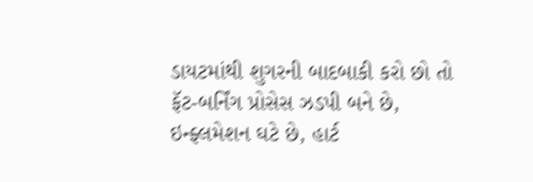ડાયટમાંથી શુગરની બાદબાકી કરો છો તો ફૅટ-બર્નિંગ પ્રોસેસ ઝડપી બને છે, ઇન્ફ્લમેશન ઘટે છે, હાર્ટ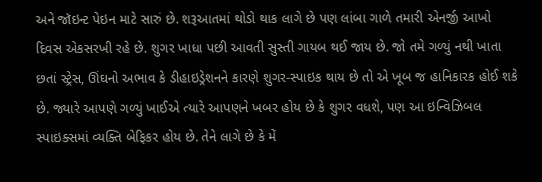અને જૉઇન્ટ પેઇન માટે સારું છે. શરૂઆતમાં થોડો થાક લાગે છે પણ લાંબા ગાળે તમારી એનર્જી આખો દિવસ એકસરખી રહે છે. શુગર ખાધા પછી આવતી સુસ્તી ગાયબ થઈ જાય છે. જો તમે ગળ્યું નથી ખાતા છતાં સ્ટ્રેસ, ઊંઘનો અભાવ કે ડીહાઇડ્રેશનને કારણે શુગર-સ્પાઇક થાય છે તો એ ખૂબ જ હાનિકારક હોઈ શકે છે. જ્યારે આપણે ગળ્યું ખાઈએ ત્યારે આપણને ખબર હોય છે કે શુગર વધશે, પણ આ ઇન્વિઝિબલ સ્પાઇક્સમાં વ્યક્તિ બેફિકર હોય છે. તેને લાગે છે કે મેં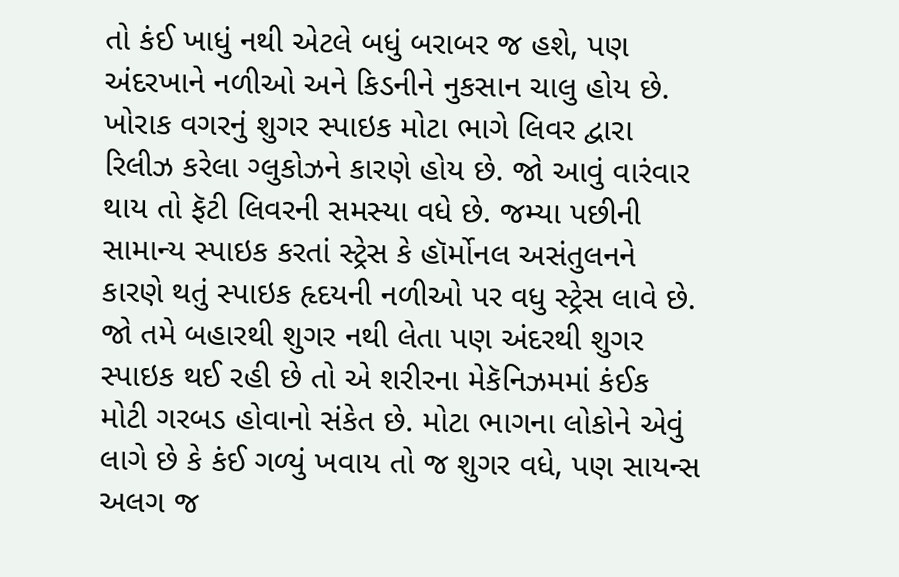તો કંઈ ખાધું નથી એટલે બધું બરાબર જ હશે, પણ અંદરખાને નળીઓ અને કિડનીને નુકસાન ચાલુ હોય છે. ખોરાક વગરનું શુગર સ્પાઇક મોટા ભાગે લિવર દ્વારા રિલીઝ કરેલા ગ્લુકોઝને કારણે હોય છે. જો આવું વારંવાર થાય તો ફૅટી લિવરની સમસ્યા વધે છે. જમ્યા પછીની સામાન્ય સ્પાઇક કરતાં સ્ટ્રેસ કે હૉર્મોનલ અસંતુલનને કારણે થતું સ્પાઇક હૃદયની નળીઓ પર વધુ સ્ટ્રેસ લાવે છે. જો તમે બહારથી શુગર નથી લેતા પણ અંદરથી શુગર સ્પાઇક થઈ રહી છે તો એ શરીરના મેકૅનિઝમમાં કંઈક મોટી ગરબડ હોવાનો સંકેત છે. મોટા ભાગના લોકોને એવું લાગે છે કે કંઈ ગળ્યું ખવાય તો જ શુગર વધે, પણ સાયન્સ અલગ જ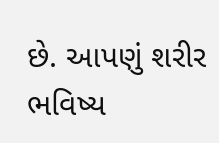છે. આપણું શરીર ભવિષ્ય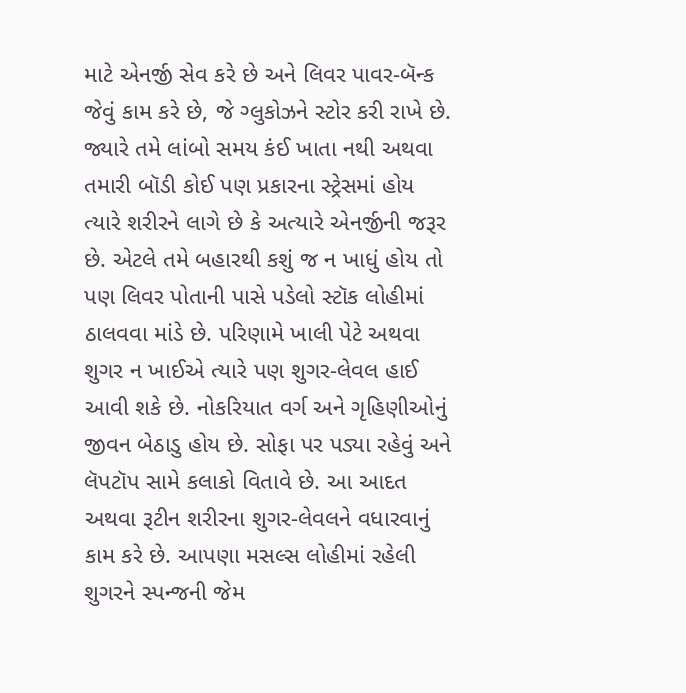માટે એનર્જી સેવ કરે છે અને લિવર પાવર-બૅન્ક જેવું કામ કરે છે, જે ગ્લુકોઝને સ્ટોર કરી રાખે છે. જ્યારે તમે લાંબો સમય કંઈ ખાતા નથી અથવા તમારી બૉડી કોઈ પણ પ્રકારના સ્ટ્રેસમાં હોય ત્યારે શરીરને લાગે છે કે અત્યારે એનર્જીની જરૂર છે. એટલે તમે બહારથી કશું જ ન ખાધું હોય તો પણ લિવર પોતાની પાસે પડેલો સ્ટૉક લોહીમાં ઠાલવવા માંડે છે. પરિણામે ખાલી પેટે અથવા શુગર ન ખાઈએ ત્યારે પણ શુગર-લેવલ હાઈ આવી શકે છે. નોકરિયાત વર્ગ અને ગૃહિણીઓનું જીવન બેઠાડુ હોય છે. સોફા પર પડ્યા રહેવું અને લૅપટૉપ સામે કલાકો વિતાવે છે. આ આદત અથવા રૂટીન શરીરના શુગર-લેવલને વધારવાનું કામ કરે છે. આપણા મસલ્સ લોહીમાં રહેલી શુગરને સ્પન્જની જેમ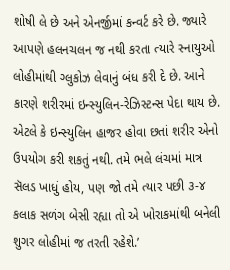શોષી લે છે અને એનર્જીમાં કન્વર્ટ કરે છે. જ્યારે આપણે હલનચલન જ નથી કરતા ત્યારે સ્નાયુઓ લોહીમાંથી ગ્લુકોઝ લેવાનું બંધ કરી દે છે. આને કારણે શરીરમાં ઇન્સ્યુલિન-રેઝિસ્ટન્સ પેદા થાય છે. એટલે કે ઇન્સ્યુલિન હાજર હોવા છતાં શરીર એનો ઉપયોગ કરી શકતું નથી. તમે ભલે લંચમાં માત્ર સૅલડ ખાધું હોય, પણ જો તમે ત્યાર પછી ૩-૪ કલાક સળંગ બેસી રહ્યા તો એ ખોરાકમાંથી બનેલી શુગર લોહીમાં જ તરતી રહેશે.’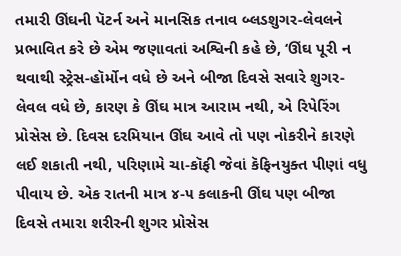તમારી ઊંઘની પૅટર્ન અને માનસિક તનાવ બ્લડશુગર-લેવલને પ્રભાવિત કરે છે એમ જણાવતાં અશ્વિની કહે છે, ‘ઊંઘ પૂરી ન થવાથી સ્ટ્રેસ-હૉર્મોન વધે છે અને બીજા દિવસે સવારે શુગર-લેવલ વધે છે, કારણ કે ઊંઘ માત્ર આરામ નથી, એ રિપેરિંગ પ્રોસેસ છે. દિવસ દરમિયાન ઊંઘ આવે તો પણ નોકરીને કારણે લઈ શકાતી નથી, પરિણામે ચા-કૉફી જેવાં કૅફિનયુક્ત પીણાં વધુ પીવાય છે. એક રાતની માત્ર ૪-૫ કલાકની ઊંઘ પણ બીજા દિવસે તમારા શરીરની શુગર પ્રોસેસ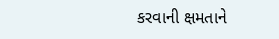કરવાની ક્ષમતાને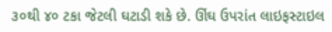૩૦થી ૪૦ ટકા જેટલી ઘટાડી શકે છે. ઊંઘ ઉપરાંત લાઇફસ્ટાઇલ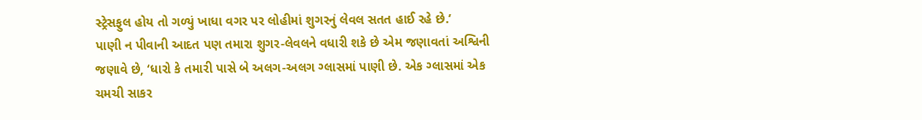સ્ટ્રેસફુલ હોય તો ગળ્યું ખાધા વગર પર લોહીમાં શુગરનું લેવલ સતત હાઈ રહે છે.’
પાણી ન પીવાની આદત પણ તમારા શુગર-લેવલને વધારી શકે છે એમ જણાવતાં અશ્વિની જણાવે છે, ‘ધારો કે તમારી પાસે બે અલગ-અલગ ગ્લાસમાં પાણી છે. એક ગ્લાસમાં એક ચમચી સાકર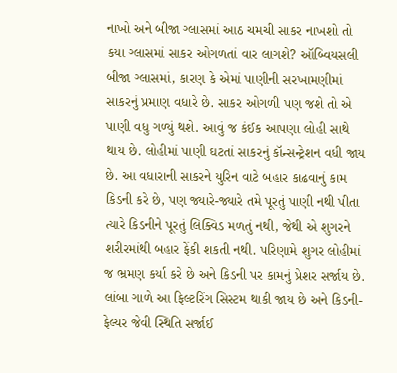નાખો અને બીજા ગ્લાસમાં આઠ ચમચી સાકર નાખશો તો કયા ગ્લાસમાં સાકર ઓગળતાં વાર લાગશે? ઑબ્વિયસલી બીજા ગ્લાસમાં, કારણ કે એમાં પાણીની સરખામણીમાં સાકરનું પ્રમાણ વધારે છે. સાકર ઓગળી પણ જશે તો એ પાણી વધુ ગળ્યું થશે. આવું જ કંઈક આપણા લોહી સાથે થાય છે. લોહીમાં પાણી ઘટતાં સાકરનું કૉન્સન્ટ્રેશન વધી જાય છે. આ વધારાની સાકરને યુરિન વાટે બહાર કાઢવાનું કામ કિડની કરે છે, પણ જ્યારે-જ્યારે તમે પૂરતું પાણી નથી પીતા ત્યારે કિડનીને પૂરતું લિક્વિડ મળતું નથી, જેથી એ શુગરને શરીરમાંથી બહાર ફેંકી શકતી નથી. પરિણામે શુગર લોહીમાં જ ભ્રમણ કર્યા કરે છે અને કિડની પર કામનું પ્રેશર સર્જાય છે. લાંબા ગાળે આ ફિલ્ટરિંગ સિસ્ટમ થાકી જાય છે અને કિડની-ફેલ્યર જેવી સ્થિતિ સર્જાઈ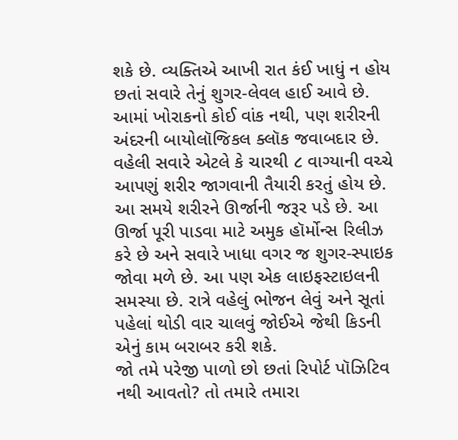શકે છે. વ્યક્તિએ આખી રાત કંઈ ખાધું ન હોય છતાં સવારે તેનું શુગર-લેવલ હાઈ આવે છે. આમાં ખોરાકનો કોઈ વાંક નથી, પણ શરીરની અંદરની બાયોલૉજિકલ ક્લૉક જવાબદાર છે. વહેલી સવારે એટલે કે ચારથી ૮ વાગ્યાની વચ્ચે આપણું શરીર જાગવાની તૈયારી કરતું હોય છે. આ સમયે શરીરને ઊર્જાની જરૂર પડે છે. આ ઊર્જા પૂરી પાડવા માટે અમુક હૉર્મોન્સ રિલીઝ કરે છે અને સવારે ખાધા વગર જ શુગર-સ્પાઇક જોવા મળે છે. આ પણ એક લાઇફસ્ટાઇલની સમસ્યા છે. રાત્રે વહેલું ભોજન લેવું અને સૂતાં પહેલાં થોડી વાર ચાલવું જોઈએ જેથી કિડની એનું કામ બરાબર કરી શકે.
જો તમે પરેજી પાળો છો છતાં રિપોર્ટ પૉઝિટિવ નથી આવતો? તો તમારે તમારા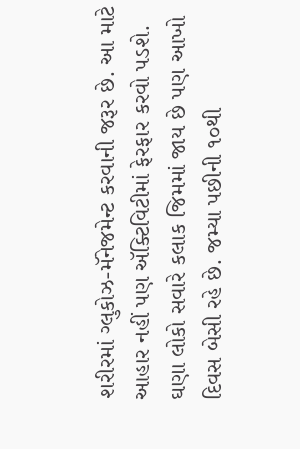શરીરમાં ગ્લુકોઝ-મૅનેજમેન્ટ કરવાની જરૂર છે. આ માટે આહાર નહીં પણ ઍક્ટિવિટીમાં ફેરફાર કરવો પડશે. ઘણા લોકો સવારે કલાક જિમમાં જાય છે પણ આખો દિવસ બેસી રહે છે. જમ્યા પછીની ૧૦થી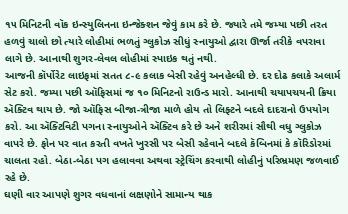૧૫ મિનિટની વૉક ઇન્સ્યુલિનના ઇન્જેક્શન જેવું કામ કરે છે. જ્યારે તમે જમ્યા પછી તરત હળવું ચાલો છો ત્યારે લોહીમાં ભળતું ગ્લુકોઝ સીધું સ્નાયુઓ દ્વારા ઊર્જા તરીકે વપરાવા લાગે છે. આનાથી શુગર-લેવલ લોહીમાં સ્પાઇક થતું નથી.
આજની કૉર્પોરેટ લાઇફમાં સતત ૮-૯ કલાક બેસી રહેવું અનહેલ્ધી છે. દર દોઢ કલાકે અલાર્મ સેટ કરો. જમ્યા પછી ઑફિસમાં જ ૧૦ મિનિટનો રાઉન્ડ મારો. આનાથી ચયાપચયની ક્રિયા ઍક્ટિવ થાય છે. જો ઑફિસ બીજા-ત્રીજા માળે હોય તો લિફ્ટને બદલે દાદરાનો ઉપયોગ કરો. આ ઍક્ટિવિટી પગના સ્નાયુઓને ઍક્ટિવ કરે છે અને શરીરમાં સૌથી વધુ ગ્લુકોઝ વાપરે છે. ફોન પર વાત કરતી વખતે ખુરસી પર બેસી રહેવાને બદલે કૅબિનમાં કે કૉરિડોરમાં ચાલતા રહો. બેઠા-બેઠા પગ હલાવવા અથવા સ્ટ્રેચિંગ કરવાથી લોહીનું પરિભ્રમણ જળવાઈ રહે છે.
ઘણી વાર આપણે શુગર વધવાનાં લક્ષણોને સામાન્ય થાક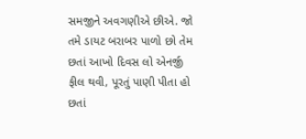સમજીને અવગણીએ છીએ. જો તમે ડાયટ બરાબર પાળો છો તેમ છતાં આખો દિવસ લો એનર્જી ફીલ થવી, પૂરતું પાણી પીતા હો છતાં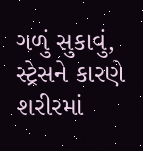ગળું સુકાવું, સ્ટ્રેસને કારણે શરીરમાં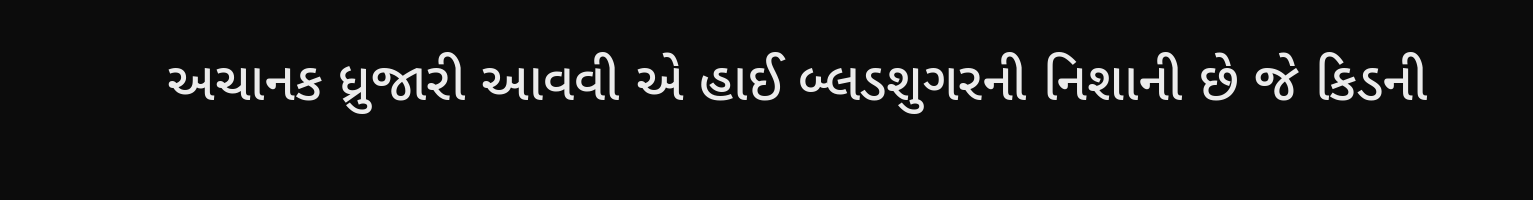અચાનક ધ્રુજારી આવવી એ હાઈ બ્લડશુગરની નિશાની છે જે કિડની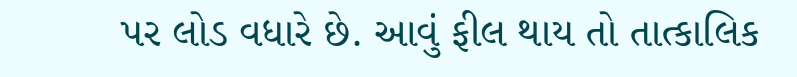પર લોડ વધારે છે. આવું ફીલ થાય તો તાત્કાલિક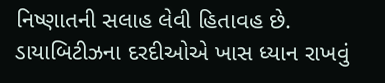નિષ્ણાતની સલાહ લેવી હિતાવહ છે. ડાયાબિટીઝના દરદીઓએ ખાસ ધ્યાન રાખવું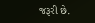જરૂરી છે.